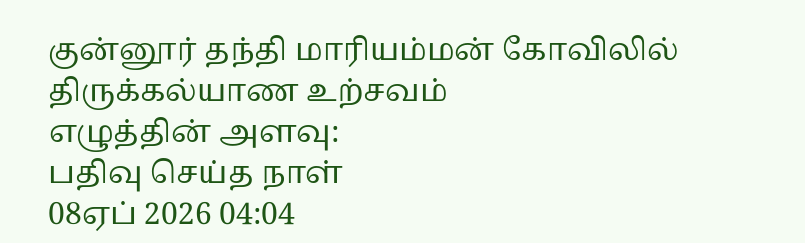குன்னூர் தந்தி மாரியம்மன் கோவிலில் திருக்கல்யாண உற்சவம்
எழுத்தின் அளவு:
பதிவு செய்த நாள்
08ஏப் 2026 04:04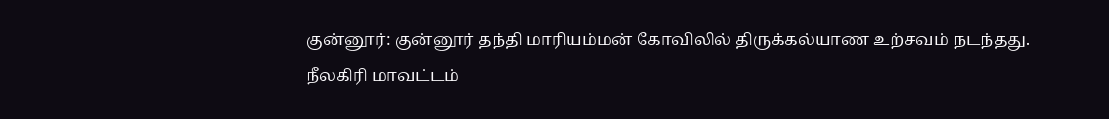குன்னூர்: குன்னூர் தந்தி மாரியம்மன் கோவிலில் திருக்கல்யாண உற்சவம் நடந்தது.
நீலகிரி மாவட்டம்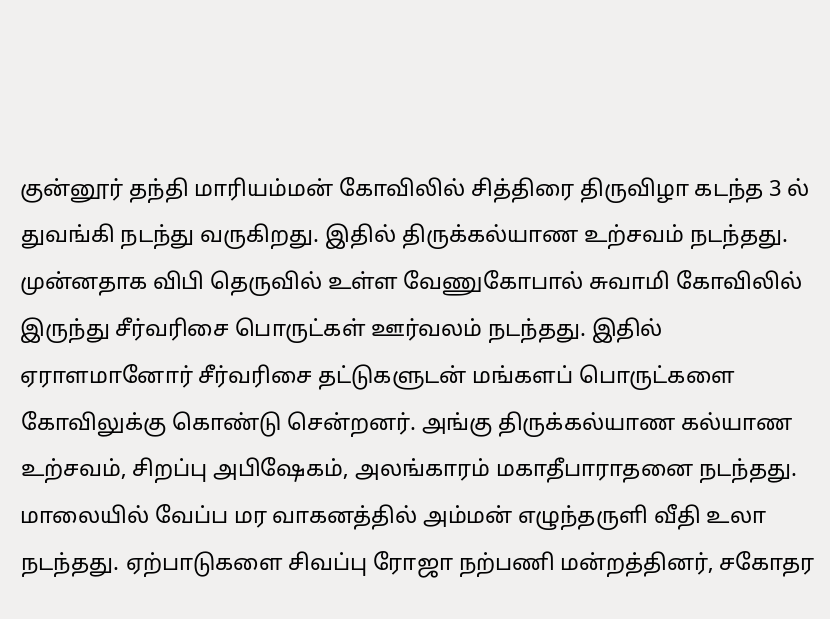குன்னூர் தந்தி மாரியம்மன் கோவிலில் சித்திரை திருவிழா கடந்த 3 ல் துவங்கி நடந்து வருகிறது. இதில் திருக்கல்யாண உற்சவம் நடந்தது. முன்னதாக விபி தெருவில் உள்ள வேணுகோபால் சுவாமி கோவிலில் இருந்து சீர்வரிசை பொருட்கள் ஊர்வலம் நடந்தது. இதில் ஏராளமானோர் சீர்வரிசை தட்டுகளுடன் மங்களப் பொருட்களை கோவிலுக்கு கொண்டு சென்றனர். அங்கு திருக்கல்யாண கல்யாண உற்சவம், சிறப்பு அபிஷேகம், அலங்காரம் மகாதீபாராதனை நடந்தது. மாலையில் வேப்ப மர வாகனத்தில் அம்மன் எழுந்தருளி வீதி உலா நடந்தது. ஏற்பாடுகளை சிவப்பு ரோஜா நற்பணி மன்றத்தினர், சகோதர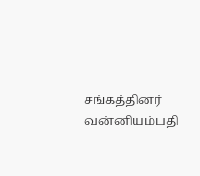சங்கத்தினர் வன்னியம்பதி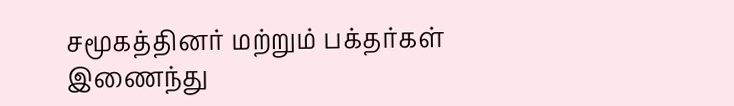சமூகத்தினர் மற்றும் பக்தர்கள் இணைந்து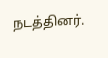நடத்தினர்.